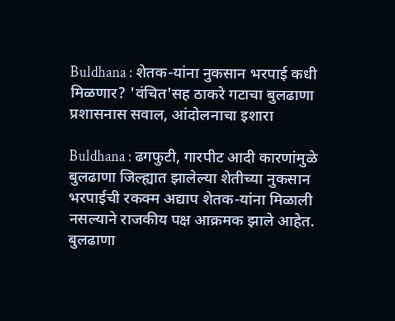Buldhana : शेतक-यांना नुकसान भरपाई कधी मिळणार? 'वंचित'सह ठाकरे गटाचा बुलढाणा प्रशासनास सवाल, आंदोलनाचा इशारा

Buldhana : ढगफुटी, गारपीट आदी कारणांमुळे बुलढाणा जिल्ह्यात झालेल्या शेतीच्या नुकसान भरपाईची रकक्म अद्याप शेतक-यांना मिळाली नसल्याने राजकीय पक्ष आक्रमक झाले आहेत. बुलढाणा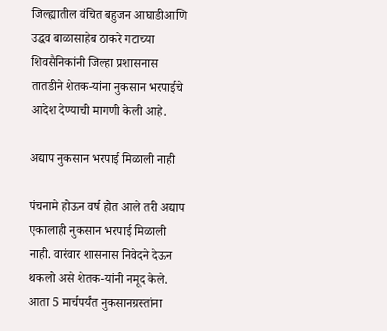जिल्ह्यातील वंचित बहुजन आघाडीआणि उद्धव बाळासाहेब ठाकरे गटाच्या शिवसैनिकांनी जिल्हा प्रशासनास तातडीने शेतक-यांना नुकसान भरपाईचे आदेश देण्याची मागणी केली आहे.

अद्याप नुकसान भरपाई मिळाली नाही

पंचनामे होऊन वर्ष होत आले तरी अद्याप एकालाही नुकसान भरपाई मिळाली नाही. वारंवार शासनास निवेदने देऊन थकलो असे शेतक-यांनी नमूद केले. आता 5 मार्चपर्यंत नुकसानग्रस्तांना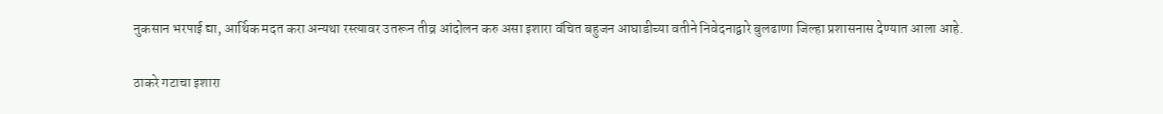नुकसान भरपाई द्या, आर्थिक मदत करा अन्यथा रस्त्यावर उतरून तीव्र आंदोलन करु असा इशारा वंचित बहुजन आघाडीच्या वतीने निवेदनाद्वारे बुलढाणा जिल्हा प्रशासनास देण्यात आला आहे.

ठाकरे गटाचा इशारा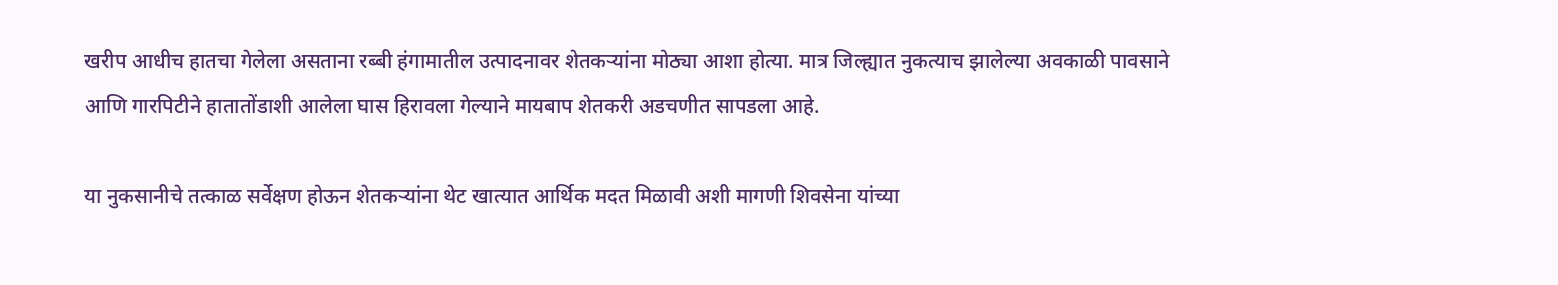खरीप आधीच हातचा गेलेला असताना रब्बी हंगामातील उत्पादनावर शेतकऱ्यांना मोठ्या आशा होत्या. मात्र जिल्ह्यात नुकत्याच झालेल्या अवकाळी पावसाने आणि गारपिटीने हातातोंडाशी आलेला घास हिरावला गेल्याने मायबाप शेतकरी अडचणीत सापडला आहे.

या नुकसानीचे तत्काळ सर्वेक्षण होऊन शेतकऱ्यांना थेट खात्यात आर्थिक मदत मिळावी अशी मागणी शिवसेना यांच्या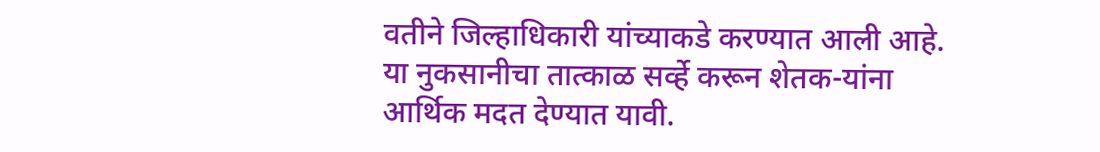वतीने जिल्हाधिकारी यांच्याकडे करण्यात आली आहे. या नुकसानीचा तात्काळ सर्व्हे करून शेतक-यांना आर्थिक मदत देण्यात यावी.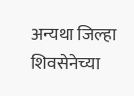अन्यथा जिल्हा शिवसेनेच्या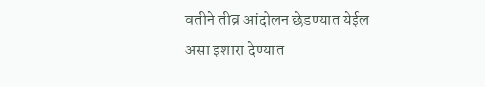वतीने तीव्र आंदोलन छेडण्यात येईल असा इशारा देण्यात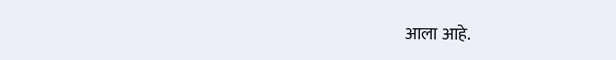आला आहे.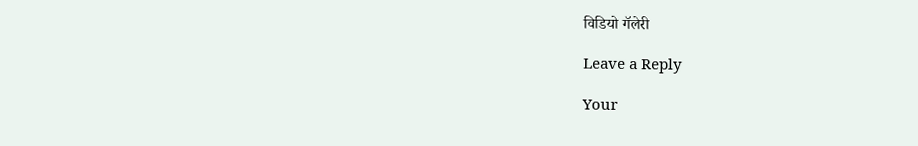विडियो गॅलेरी

Leave a Reply

Your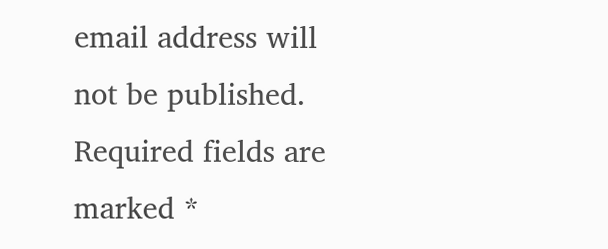email address will not be published. Required fields are marked *